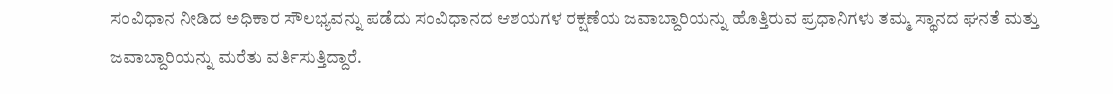ಸಂವಿಧಾನ ನೀಡಿದ ಅಧಿಕಾರ ಸೌಲಭ್ಯವನ್ನು ಪಡೆದು ಸಂವಿಧಾನದ ಆಶಯಗಳ ರಕ್ಷಣೆಯ ಜವಾಬ್ದಾರಿಯನ್ನು ಹೊತ್ತಿರುವ ಪ್ರಧಾನಿಗಳು ತಮ್ಮ ಸ್ಥಾನದ ಘನತೆ ಮತ್ತು ಜವಾಬ್ದಾರಿಯನ್ನು ಮರೆತು ವರ್ತಿಸುತ್ತಿದ್ದಾರೆ.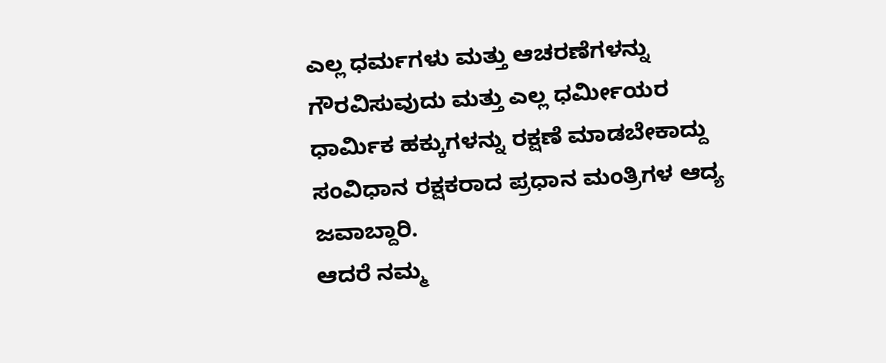ಎಲ್ಲ ಧರ್ಮಗಳು ಮತ್ತು ಆಚರಣೆಗಳನ್ನು ಗೌರವಿಸುವುದು ಮತ್ತು ಎಲ್ಲ ಧರ್ಮೀಯರ ಧಾರ್ಮಿಕ ಹಕ್ಕುಗಳನ್ನು ರಕ್ಷಣೆ ಮಾಡಬೇಕಾದ್ದು
ಸಂವಿಧಾನ ರಕ್ಷಕರಾದ ಪ್ರಧಾನ ಮಂತ್ರಿಗಳ ಆದ್ಯ ಜವಾಬ್ದಾರಿ.
ಆದರೆ ನಮ್ಮ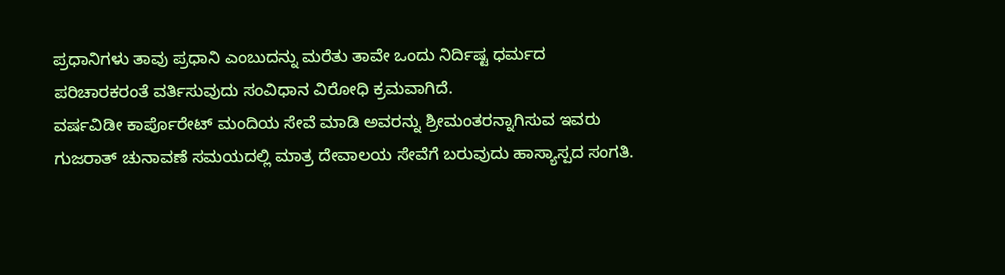ಪ್ರಧಾನಿಗಳು ತಾವು ಪ್ರಧಾನಿ ಎಂಬುದನ್ನು ಮರೆತು ತಾವೇ ಒಂದು ನಿರ್ದಿಷ್ಟ ಧರ್ಮದ ಪರಿಚಾರಕರಂತೆ ವರ್ತಿಸುವುದು ಸಂವಿಧಾನ ವಿರೋಧಿ ಕ್ರಮವಾಗಿದೆ.
ವರ್ಷವಿಡೀ ಕಾರ್ಪೊರೇಟ್ ಮಂದಿಯ ಸೇವೆ ಮಾಡಿ ಅವರನ್ನು ಶ್ರೀಮಂತರನ್ನಾಗಿಸುವ ಇವರು ಗುಜರಾತ್ ಚುನಾವಣೆ ಸಮಯದಲ್ಲಿ ಮಾತ್ರ ದೇವಾಲಯ ಸೇವೆಗೆ ಬರುವುದು ಹಾಸ್ಯಾಸ್ಪದ ಸಂಗತಿ.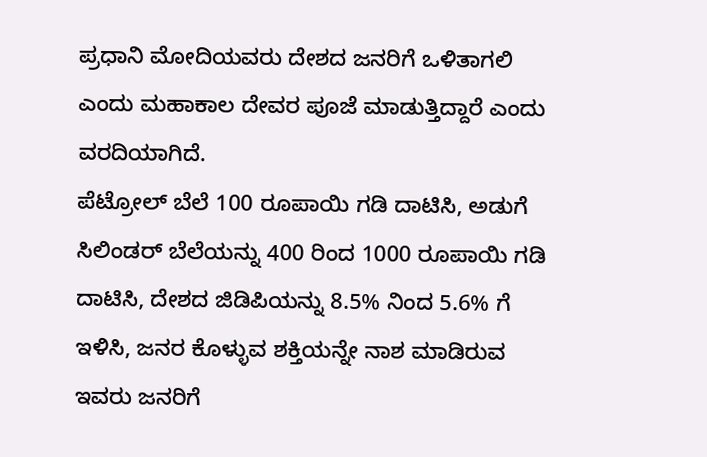ಪ್ರಧಾನಿ ಮೋದಿಯವರು ದೇಶದ ಜನರಿಗೆ ಒಳಿತಾಗಲಿ ಎಂದು ಮಹಾಕಾಲ ದೇವರ ಪೂಜೆ ಮಾಡುತ್ತಿದ್ದಾರೆ ಎಂದು ವರದಿಯಾಗಿದೆ.
ಪೆಟ್ರೋಲ್ ಬೆಲೆ 100 ರೂಪಾಯಿ ಗಡಿ ದಾಟಿಸಿ, ಅಡುಗೆ ಸಿಲಿಂಡರ್ ಬೆಲೆಯನ್ನು 400 ರಿಂದ 1000 ರೂಪಾಯಿ ಗಡಿ ದಾಟಿಸಿ, ದೇಶದ ಜಿಡಿಪಿಯನ್ನು 8.5% ನಿಂದ 5.6% ಗೆ ಇಳಿಸಿ, ಜನರ ಕೊಳ್ಳುವ ಶಕ್ತಿಯನ್ನೇ ನಾಶ ಮಾಡಿರುವ ಇವರು ಜನರಿಗೆ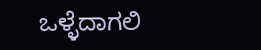ಒಳ್ಳೆದಾಗಲಿ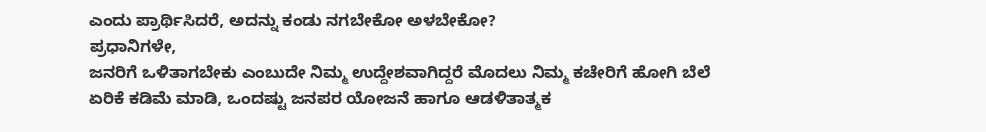ಎಂದು ಪ್ರಾರ್ಥಿಸಿದರೆ, ಅದನ್ನು ಕಂಡು ನಗಬೇಕೋ ಅಳಬೇಕೋ?
ಪ್ರಧಾನಿಗಳೇ,
ಜನರಿಗೆ ಒಳಿತಾಗಬೇಕು ಎಂಬುದೇ ನಿಮ್ಮ ಉದ್ದೇಶವಾಗಿದ್ದರೆ ಮೊದಲು ನಿಮ್ಮ ಕಚೇರಿಗೆ ಹೋಗಿ ಬೆಲೆ ಏರಿಕೆ ಕಡಿಮೆ ಮಾಡಿ, ಒಂದಷ್ಟು ಜನಪರ ಯೋಜನೆ ಹಾಗೂ ಆಡಳಿತಾತ್ಮಕ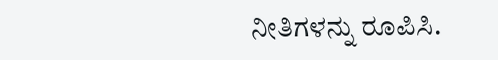ನೀತಿಗಳನ್ನು ರೂಪಿಸಿ.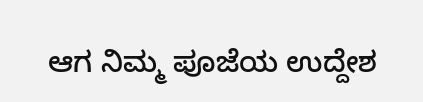ಆಗ ನಿಮ್ಮ ಪೂಜೆಯ ಉದ್ದೇಶ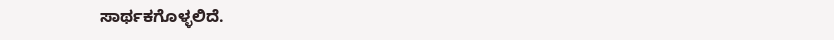ಸಾರ್ಥಕಗೊಳ್ಳಲಿದೆ.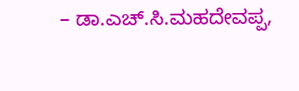– ಡಾ.ಎಚ್.ಸಿ.ಮಹದೇವಪ್ಪ,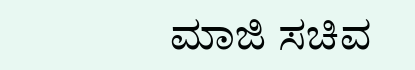ಮಾಜಿ ಸಚಿವ